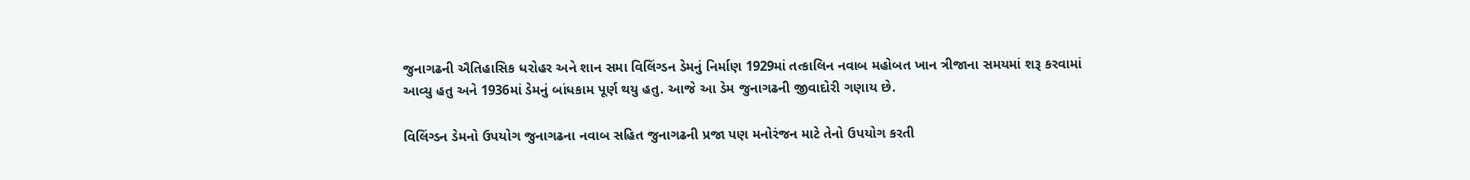જુનાગઢની ઐતિહાસિક ધરોહર અને શાન સમા વિલિંગ્ડન ડેમનું નિર્માણ 1929માં તત્કાલિન નવાબ મહોબત ખાન ત્રીજાના સમયમાં શરૂ કરવામાં આવ્યુ હતુ અને 1936માં ડેમનું બાંધકામ પૂર્ણ થયુ હતુ. આજે આ ડેમ જુનાગઢની જીવાદોરી ગણાય છે.

વિલિંગ્ડન ડેમનો ઉપયોગ જુનાગઢના નવાબ સહિત જુનાગઢની પ્રજા પણ મનોરંજન માટે તેનો ઉપયોગ કરતી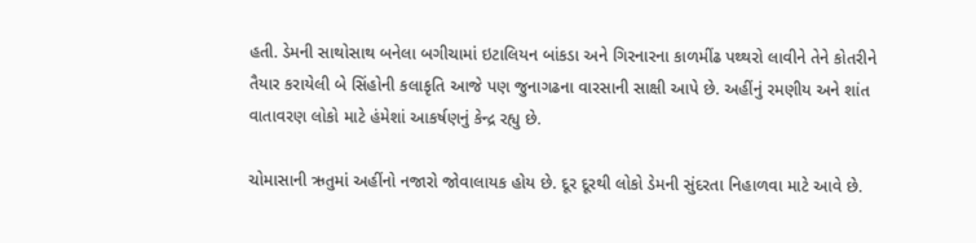હતી. ડેમની સાથોસાથ બનેલા બગીચામાં ઇટાલિયન બાંકડા અને ગિરનારના કાળમીંઢ પથ્થરો લાવીને તેને કોતરીને તૈયાર કરાયેલી બે સિંહોની કલાકૃતિ આજે પણ જુનાગઢના વારસાની સાક્ષી આપે છે. અહીંનું રમણીય અને શાંત વાતાવરણ લોકો માટે હંમેશાં આકર્ષણનું કેન્દ્ર રહ્યુ છે.

ચોમાસાની ઋતુમાં અહીંનો નજારો જોવાલાયક હોય છે. દૂર દૂરથી લોકો ડેમની સુંદરતા નિહાળવા માટે આવે છે.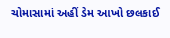ચોમાસામાં અહીં ડેમ આખો છલકાઈ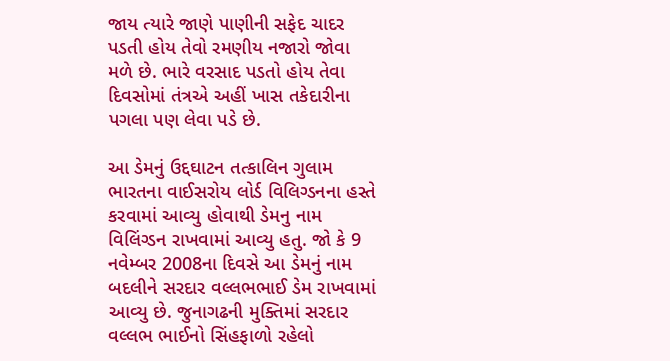જાય ત્યારે જાણે પાણીની સફેદ ચાદર પડતી હોય તેવો રમણીય નજારો જોવા મળે છે. ભારે વરસાદ પડતો હોય તેવા દિવસોમાં તંત્રએ અહીં ખાસ તકેદારીના પગલા પણ લેવા પડે છે.

આ ડેમનું ઉદ્દઘાટન તત્કાલિન ગુલામ ભારતના વાઈસરોય લોર્ડ વિલિગ્ડનના હસ્તે કરવામાં આવ્યુ હોવાથી ડેમનુ નામ વિલિંગ્ડન રાખવામાં આવ્યુ હતુ. જો કે 9 નવેમ્બર 2008ના દિવસે આ ડેમનું નામ બદલીને સરદાર વલ્લભભાઈ ડેમ રાખવામાં આવ્યુ છે. જુનાગઢની મુક્તિમાં સરદાર વલ્લભ ભાઈનો સિંહફાળો રહેલો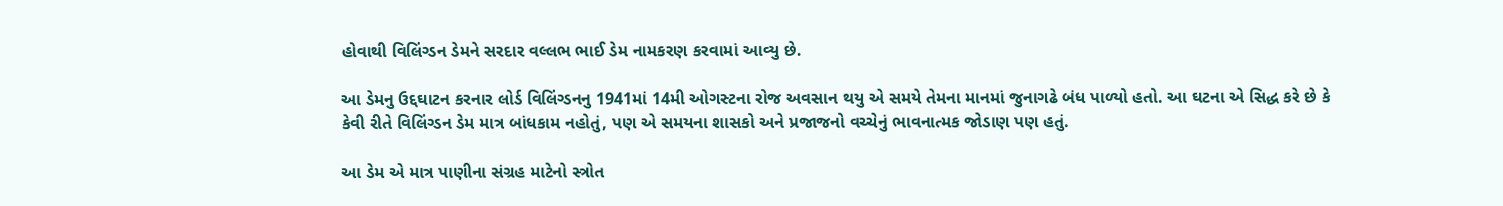હોવાથી વિલિંગ્ડન ડેમને સરદાર વલ્લભ ભાઈ ડેમ નામકરણ કરવામાં આવ્યુ છે.

આ ડેમનુ ઉદ્દઘાટન કરનાર લોર્ડ વિલિંગ્ડનનુ 1941માં 14મી ઓગસ્ટના રોજ અવસાન થયુ એ સમયે તેમના માનમાં જુનાગઢે બંધ પાળ્યો હતો. આ ઘટના એ સિદ્ધ કરે છે કે કેવી રીતે વિલિંગ્ડન ડેમ માત્ર બાંધકામ નહોતું, પણ એ સમયના શાસકો અને પ્રજાજનો વચ્ચેનું ભાવનાત્મક જોડાણ પણ હતું.

આ ડેમ એ માત્ર પાણીના સંગ્રહ માટેનો સ્ત્રોત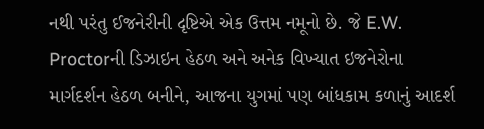નથી પરંતુ ઈજનેરીની દૃષ્ટિએ એક ઉત્તમ નમૂનો છે. જે E.W. Proctorની ડિઝાઇન હેઠળ અને અનેક વિખ્યાત ઇજનેરોના માર્ગદર્શન હેઠળ બનીને, આજના યુગમાં પણ બાંધકામ કળાનું આદર્શ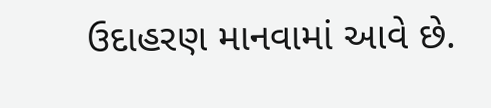ઉદાહરણ માનવામાં આવે છે.